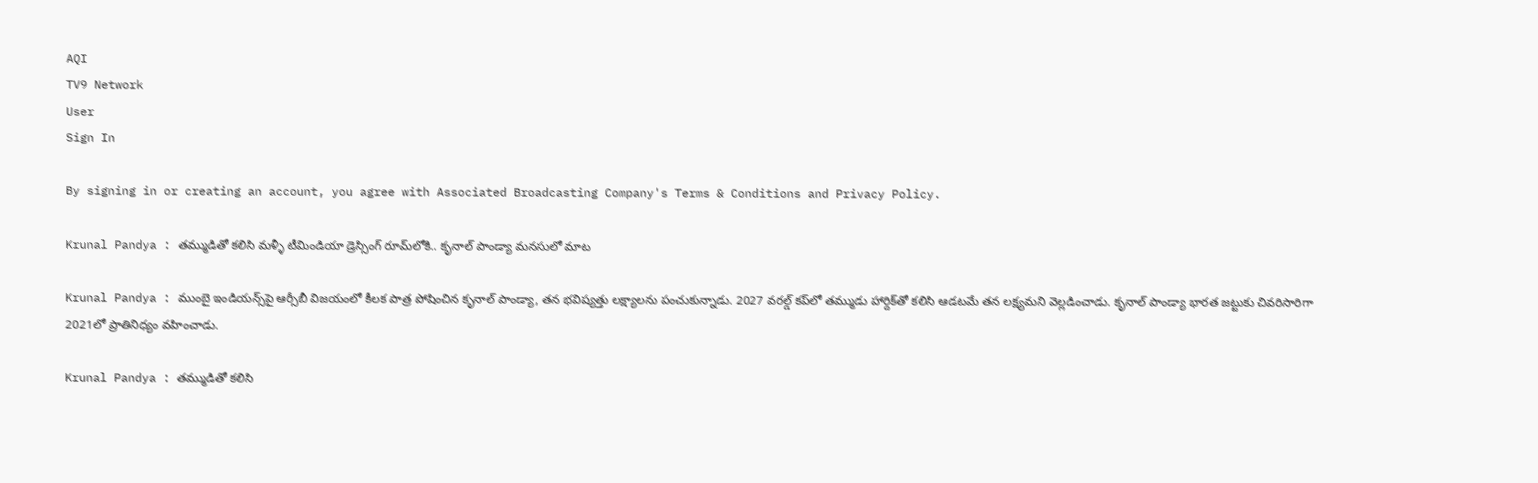AQI
TV9 Network
User
Sign In

By signing in or creating an account, you agree with Associated Broadcasting Company's Terms & Conditions and Privacy Policy.

Krunal Pandya : తమ్ముడితో కలిసి మళ్ళీ టీమిండియా డ్రెస్సింగ్ రూమ్‌లోకి.. కృనాల్ పాండ్యా మనసులో మాట

Krunal Pandya : ముంబై ఇండియన్స్‌పై ఆర్సీబీ విజయంలో కీలక పాత్ర పోషించిన కృనాల్ పాండ్యా, తన భవిష్యత్తు లక్ష్యాలను పంచుకున్నాడు. 2027 వరల్డ్ కప్‌లో తమ్ముడు హార్దిక్‌తో కలిసి ఆడటమే తన లక్ష్యమని వెల్లడించాడు. కృనాల్ పాండ్యా భారత జట్టుకు చివరిసారిగా 2021లో ప్రాతినిధ్యం వహించాడు.

Krunal Pandya : తమ్ముడితో కలిసి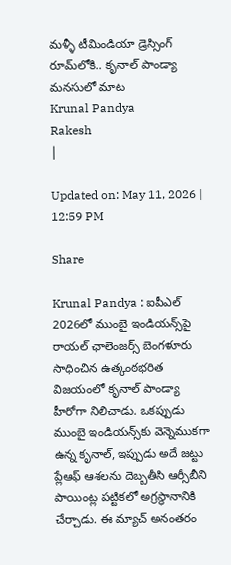మళ్ళీ టీమిండియా డ్రెస్సింగ్ రూమ్‌లోకి.. కృనాల్ పాండ్యా మనసులో మాట
Krunal Pandya
Rakesh
|

Updated on: May 11, 2026 | 12:59 PM

Share

Krunal Pandya : ఐపీఎల్ 2026లో ముంబై ఇండియన్స్‌పై రాయల్ ఛాలెంజర్స్ బెంగళూరు సాధించిన ఉత్కంఠభరిత విజయంలో కృనాల్ పాండ్యా హీరోగా నిలిచాడు. ఒకప్పుడు ముంబై ఇండియన్స్‌కు వెన్నెముకగా ఉన్న కృనాల్, ఇప్పుడు అదే జట్టు ప్లేఆఫ్ ఆశలను దెబ్బతీసి ఆర్సీబీని పాయింట్ల పట్టికలో అగ్రస్థానానికి చేర్చాడు. ఈ మ్యాచ్ అనంతరం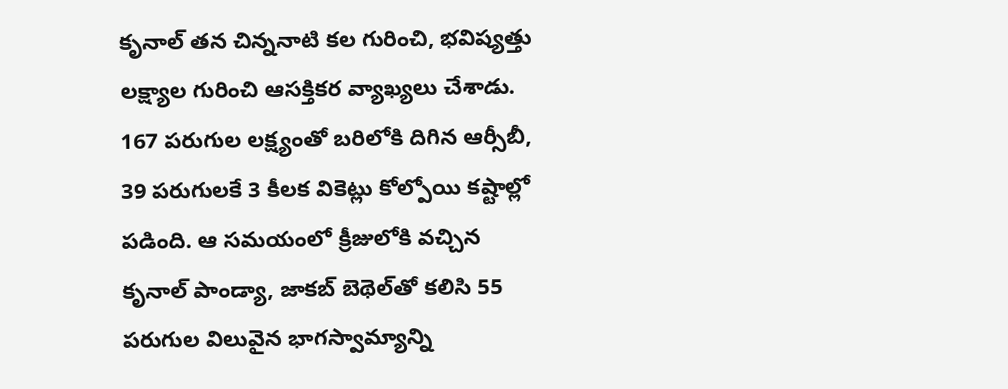కృనాల్ తన చిన్ననాటి కల గురించి, భవిష్యత్తు లక్ష్యాల గురించి ఆసక్తికర వ్యాఖ్యలు చేశాడు. 167 పరుగుల లక్ష్యంతో బరిలోకి దిగిన ఆర్సీబీ, 39 పరుగులకే 3 కీలక వికెట్లు కోల్పోయి కష్టాల్లో పడింది. ఆ సమయంలో క్రీజులోకి వచ్చిన కృనాల్ పాండ్యా, జాకబ్ బెథెల్‌తో కలిసి 55 పరుగుల విలువైన భాగస్వామ్యాన్ని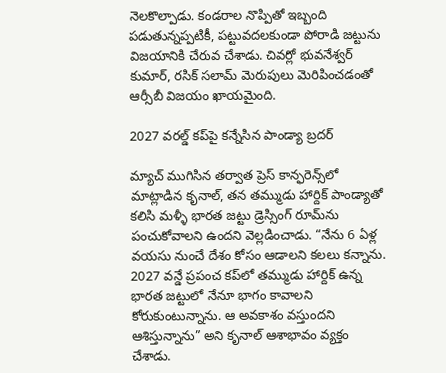నెలకొల్పాడు. కండరాల నొప్పితో ఇబ్బంది పడుతున్నప్పటికీ, పట్టువదలకుండా పోరాడి జట్టును విజయానికి చేరువ చేశాడు. చివర్లో భువనేశ్వర్ కుమార్, రసిక్ సలామ్ మెరుపులు మెరిపించడంతో ఆర్సీబీ విజయం ఖాయమైంది.

2027 వరల్డ్ కప్‌పై కన్నేసిన పాండ్యా బ్రదర్

మ్యాచ్ ముగిసిన తర్వాత ప్రెస్ కాన్ఫరెన్స్‌లో మాట్లాడిన కృనాల్, తన తమ్ముడు హార్దిక్ పాండ్యాతో కలిసి మళ్ళీ భారత జట్టు డ్రెస్సింగ్ రూమ్‌ను పంచుకోవాలని ఉందని వెల్లడించాడు. “నేను 6 ఏళ్ల వయసు నుంచే దేశం కోసం ఆడాలని కలలు కన్నాను. 2027 వన్డే ప్రపంచ కప్‌లో తమ్ముడు హార్దిక్ ఉన్న భారత జట్టులో నేనూ భాగం కావాలని కోరుకుంటున్నాను. ఆ అవకాశం వస్తుందని ఆశిస్తున్నాను” అని కృనాల్ ఆశాభావం వ్యక్తం చేశాడు.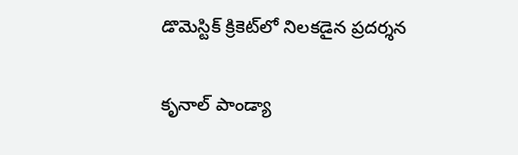డొమెస్టిక్ క్రికెట్‌లో నిలకడైన ప్రదర్శన

కృనాల్ పాండ్యా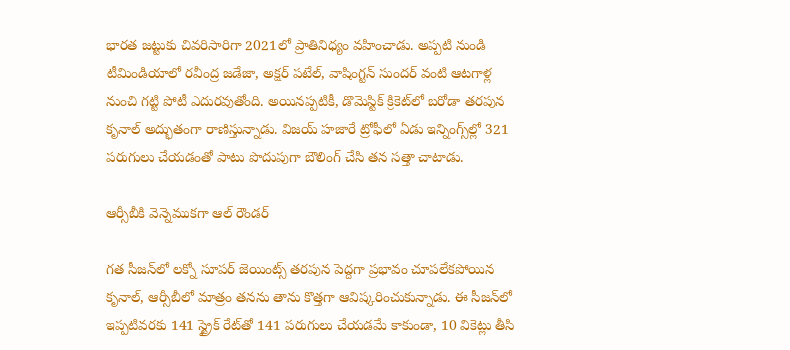భారత జట్టుకు చివరిసారిగా 2021లో ప్రాతినిధ్యం వహించాడు. అప్పటి నుండి టీమిండియాలో రవీంద్ర జడేజా, అక్షర్ పటేల్, వాషింగ్టన్ సుందర్ వంటి ఆటగాళ్ల నుంచి గట్టి పోటీ ఎదురవుతోంది. అయినప్పటికీ, డొమెస్టిక్ క్రికెట్‌లో బరోడా తరపున కృనాల్ అద్భుతంగా రాణిస్తున్నాడు. విజయ్ హజారే ట్రోఫీలో ఏడు ఇన్నింగ్స్‌ల్లో 321 పరుగులు చేయడంతో పాటు పొదుపుగా బౌలింగ్ చేసి తన సత్తా చాటాడు.

ఆర్సీబీకి వెన్నెముకగా ఆల్ రౌండర్

గత సీజన్‌లో లక్నో సూపర్ జెయింట్స్ తరపున పెద్దగా ప్రభావం చూపలేకపోయిన కృనాల్, ఆర్సీబీలో మాత్రం తనను తాను కొత్తగా ఆవిష్కరించుకున్నాడు. ఈ సీజన్‌లో ఇప్పటివరకు 141 స్ట్రైక్ రేట్‌తో 141 పరుగులు చేయడమే కాకుండా, 10 వికెట్లు తీసి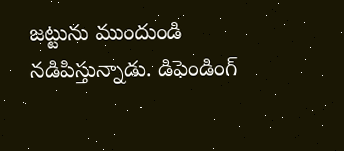జట్టును ముందుండి నడిపిస్తున్నాడు. డిఫెండింగ్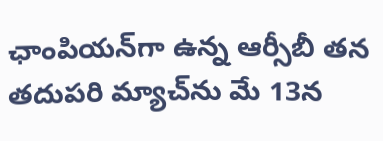ఛాంపియన్‌గా ఉన్న ఆర్సీబీ తన తదుపరి మ్యాచ్‌ను మే 13న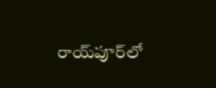రాయ్‌పూర్‌లో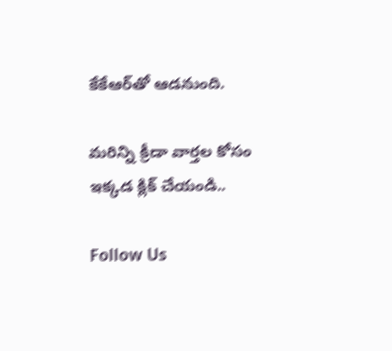కేకేఆర్‌తో ఆడనుంది.

మరిన్ని క్రీడా వార్తల కోసం ఇక్కడ క్లిక్ చేయండి..

Follow Us